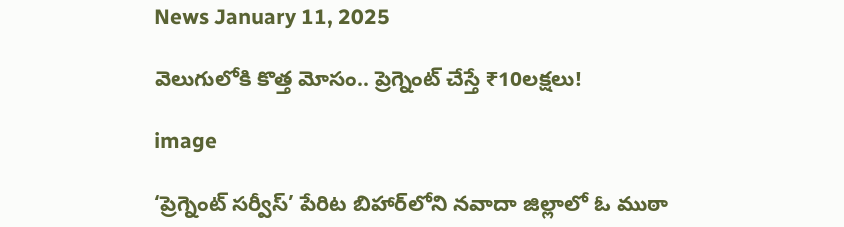News January 11, 2025

వెలుగులోకి కొత్త మోసం.. ప్రెగ్నెంట్ చేస్తే ₹10లక్షలు!

image

‘ప్రెగ్నెంట్ సర్వీస్’ పేరిట బిహార్‌లోని నవాదా జిల్లాలో ఓ ముఠా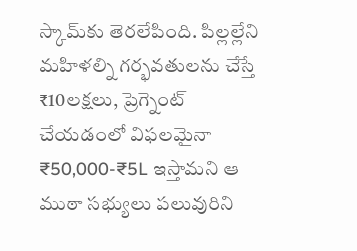స్కామ్‌కు తెరలేపింది. పిల్లల్లేని మహిళల్ని గర్భవతులను చేస్తే ₹10లక్షలు, ప్రెగ్నెంట్ చేయడంలో విఫలమైనా ₹50,000-₹5L ఇస్తామని ఆ ముఠా సభ్యులు పలువురిని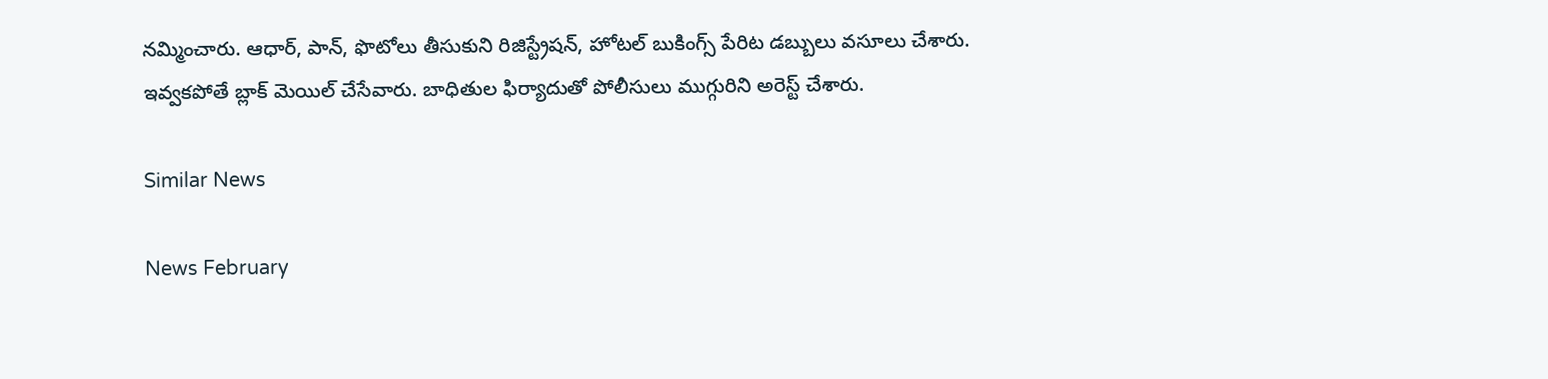నమ్మించారు. ఆధార్, పాన్, ఫొటోలు తీసుకుని రిజిస్ట్రేషన్, హోటల్ బుకింగ్స్ పేరిట డబ్బులు వసూలు చేశారు. ఇవ్వకపోతే బ్లాక్ మెయిల్ చేసేవారు. బాధితుల ఫిర్యాదుతో పోలీసులు ముగ్గురిని అరెస్ట్ చేశారు.

Similar News

News February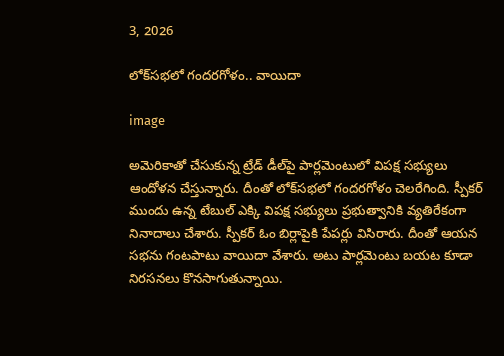3, 2026

లోక్‌సభలో గందరగోళం.. వాయిదా

image

అమెరికాతో చేసుకున్న ట్రేడ్ డీల్‌పై పార్లమెంటులో విపక్ష సభ్యులు ఆందోళన చేస్తున్నారు. దీంతో లోక్‌సభలో గందరగోళం చెలరేగింది. స్పీకర్ ముందు ఉన్న టేబుల్ ఎక్కి విపక్ష సభ్యులు ప్రభుత్వానికి వ్యతిరేకంగా నినాదాలు చేశారు. స్పీకర్ ఓం బిర్లాపైకి పేపర్లు విసిరారు. దీంతో ఆయన సభను గంటపాటు వాయిదా వేశారు. అటు పార్లమెంటు బయట కూడా నిరసనలు కొనసాగుతున్నాయి.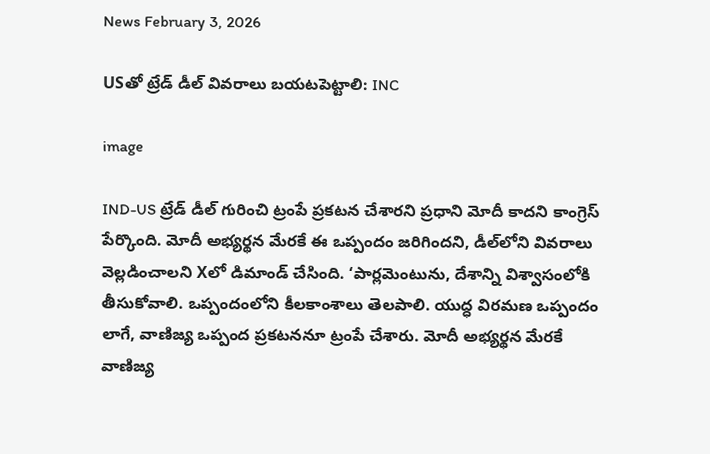News February 3, 2026

USతో ట్రేడ్ డీల్ వివరాలు బయటపెట్టాలి: INC

image

IND-US ట్రేడ్ డీల్ గురించి ట్రంపే ప్రకటన చేశారని ప్రధాని మోదీ కాదని కాంగ్రెస్ పేర్కొంది. మోదీ అభ్యర్థన మేరకే ఈ ఒప్పందం జరిగిందని, డీల్‌లోని వివరాలు వెల్లడించాలని Xలో డిమాండ్ చేసింది. ‘పార్లమెంటును, దేశాన్ని విశ్వాసంలోకి తీసుకోవాలి. ఒప్పందంలోని కీలకాంశాలు తెలపాలి. యుద్ధ విరమణ ఒప్పందం లాగే, వాణిజ్య ఒప్పంద ప్రకటననూ ట్రంపే చేశారు. మోదీ అభ్యర్థన మేరకే వాణిజ్య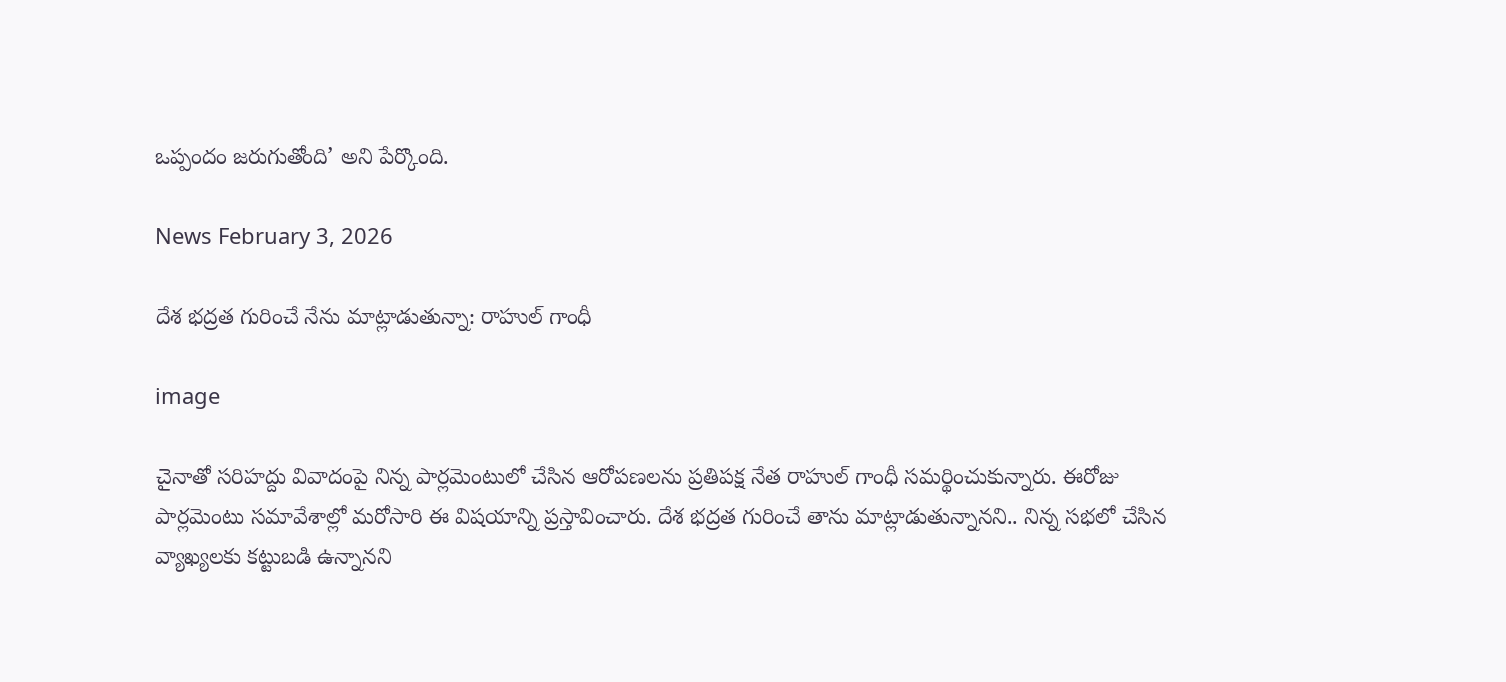ఒప్పందం జరుగుతోంది’ అని పేర్కొంది.

News February 3, 2026

దేశ భద్రత గురించే నేను మాట్లాడుతున్నా: రాహుల్ గాంధీ

image

చైనాతో సరిహద్దు వివాదంపై నిన్న పార్లమెంటులో చేసిన ఆరోపణలను ప్రతిపక్ష నేత రాహుల్ గాంధీ సమర్థించుకున్నారు. ఈరోజు పార్లమెంటు సమావేశాల్లో మరోసారి ఈ విషయాన్ని ప్రస్తావించారు. దేశ భద్రత గురించే తాను మాట్లాడుతున్నానని.. నిన్న సభలో చేసిన వ్యాఖ్యలకు కట్టుబడి ఉన్నానని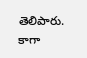తెలిపారు. కాగా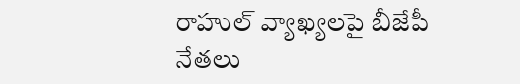రాహుల్ వ్యాఖ్యలపై బీజేపీ నేతలు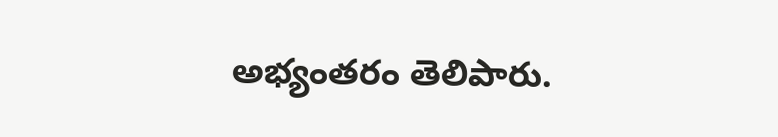అభ్యంతరం తెలిపారు.